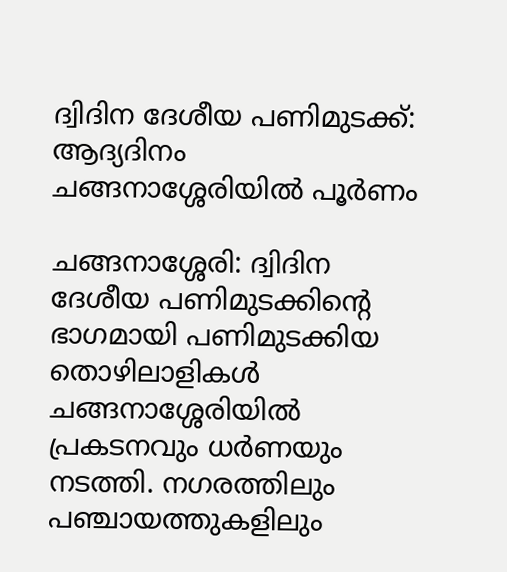ദ്വിദിന ദേശീയ പണിമുടക്ക്: ആദ്യദിനം ചങ്ങനാശ്ശേരിയില്‍ പൂര്‍ണം

ചങ്ങനാശ്ശേരി: ദ്വിദിന ദേശീയ പണിമുടക്കിന്റെ ഭാഗമായി പണിമുടക്കിയ തൊഴിലാളികള്‍ ചങ്ങനാശ്ശേരിയില്‍ പ്രകടനവും ധര്‍ണയും നടത്തി. നഗരത്തിലും പഞ്ചായത്തുകളിലും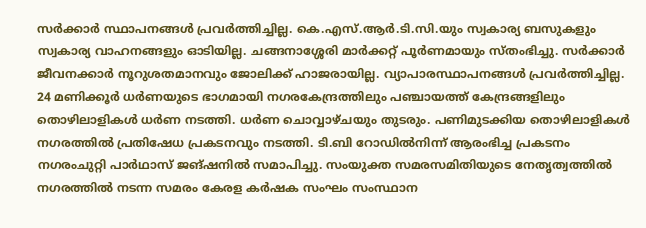സര്‍ക്കാര്‍ സ്ഥാപനങ്ങള്‍ പ്രവര്‍ത്തിച്ചില്ല. കെ.എസ്.ആര്‍.ടി.സി.യും സ്വകാര്യ ബസുകളും സ്വകാര്യ വാഹനങ്ങളും ഓടിയില്ല. ചങ്ങനാശ്ശേരി മാര്‍ക്കറ്റ് പൂര്‍ണമായും സ്തംഭിച്ചു. സര്‍ക്കാര്‍ ജീവനക്കാര്‍ നൂറുശതമാനവും ജോലിക്ക് ഹാജരായില്ല. വ്യാപാരസ്ഥാപനങ്ങള്‍ പ്രവര്‍ത്തിച്ചില്ല. 24 മണിക്കൂര്‍ ധര്‍ണയുടെ ഭാഗമായി നഗരകേന്ദ്രത്തിലും പഞ്ചായത്ത് കേന്ദ്രങ്ങളിലും തൊഴിലാളികള്‍ ധര്‍ണ നടത്തി. ധര്‍ണ ചൊവ്വാഴ്ചയും തുടരും. പണിമുടക്കിയ തൊഴിലാളികള്‍ നഗരത്തില്‍ പ്രതിഷേധ പ്രകടനവും നടത്തി. ടി.ബി റോഡില്‍നിന്ന് ആരംഭിച്ച പ്രകടനം നഗരംചുറ്റി പാർഥാസ് ജങ്ഷനില്‍ സമാപിച്ചു. സംയുക്ത സമരസമിതിയുടെ നേതൃത്വത്തില്‍ നഗരത്തില്‍ നടന്ന സമരം കേരള കര്‍ഷക സംഘം സംസ്ഥാന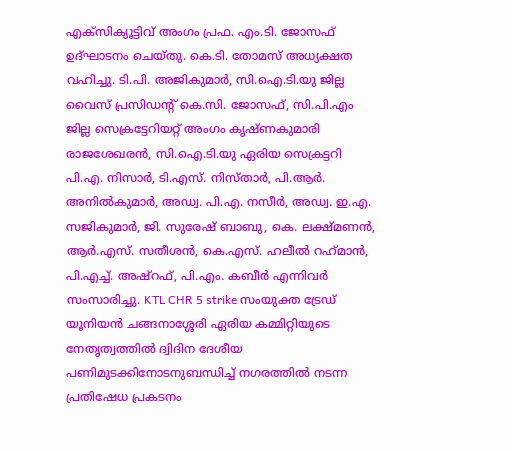എക്‌സിക്യൂട്ടിവ് അംഗം പ്രഫ. എം.ടി. ജോസഫ് ഉദ്ഘാടനം ചെയ്തു. കെ.ടി. തോമസ് അധ്യക്ഷത വഹിച്ചു. ടി.പി. അജികുമാര്‍, സി.ഐ.ടി.യു ജില്ല വൈസ് പ്രസിഡന്റ് കെ.സി. ജോസഫ്, സി.പി.എം ജില്ല സെക്രട്ടേറിയറ്റ് അംഗം കൃഷ്ണകുമാരി രാജശേഖരന്‍, സി.ഐ.ടി.യു ഏരിയ സെക്രട്ടറി പി.എ. നിസാര്‍, ടി.എസ്. നിസ്താര്‍, പി.ആര്‍. അനില്‍കുമാര്‍, അഡ്വ. പി.എ. നസീര്‍, അഡ്വ. ഇ.എ. സജികുമാര്‍, ജി. സുരേഷ് ബാബു, കെ. ലക്ഷ്മണന്‍, ആര്‍.എസ്. സതീശന്‍, കെ.എസ്. ഹലീല്‍ റഹ്‌മാന്‍, പി.എച്ച്. അഷ്റഫ്, പി.എം. കബീര്‍ എന്നിവര്‍ സംസാരിച്ചു. KTL CHR 5 strike സംയുക്ത ട്രേഡ് യൂനിയന്‍ ചങ്ങനാശ്ശേരി ഏരിയ കമ്മിറ്റിയുടെ നേതൃത്വത്തില്‍ ദ്വിദിന ദേശീയ പണിമുടക്കിനോടനുബന്ധിച്ച് നഗരത്തില്‍ നടന്ന പ്രതിഷേധ പ്രകടനം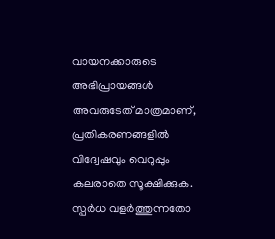വായനക്കാരുടെ അഭിപ്രായങ്ങള്‍ അവരുടേത് മാത്രമാണ്, പ്രതികരണങ്ങളിൽ വിദ്വേഷവും വെറുപ്പും കലരാതെ സൂക്ഷിക്കുക. സ്പർധ വളർത്തുന്നതോ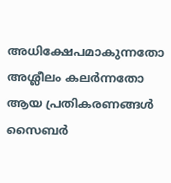അധിക്ഷേപമാകുന്നതോ അശ്ലീലം കലർന്നതോ ആയ പ്രതികരണങ്ങൾ സൈബർ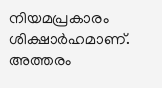നിയമപ്രകാരം ശിക്ഷാർഹമാണ്. അത്തരം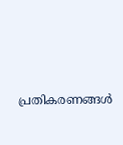പ്രതികരണങ്ങൾ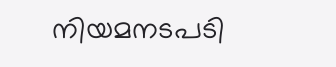നിയമനടപടി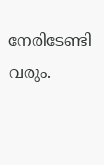നേരിടേണ്ടി വരും.